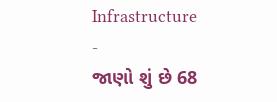Infrastructure
-
જાણો શું છે 68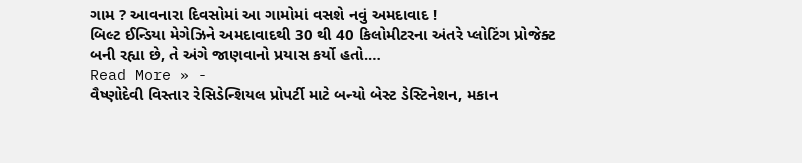ગામ ? આવનારા દિવસોમાં આ ગામોમાં વસશે નવું અમદાવાદ !
બિલ્ટ ઈન્ડિયા મેગેઝિને અમદાવાદથી 30 થી 40 કિલોમીટરના અંતરે પ્લોટિંગ પ્રોજેક્ટ બની રહ્યા છે, તે અંગે જાણવાનો પ્રયાસ કર્યો હતો.…
Read More » -
વૈષ્ણોદેવી વિસ્તાર રેસિડેન્શિયલ પ્રોપર્ટી માટે બન્યો બેસ્ટ ડેસ્ટિનેશન, મકાન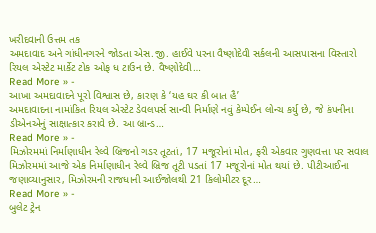ખરીદવાની ઉત્તમ તક
અમદાવાદ અને ગાંધીનગરને જોડતા એસ.જી. હાઈવે પરના વૈષ્ણોદેવી સર્કલની આસપાસના વિસ્તારો રિયલ એસ્ટેટ માર્કેટ ટોક ઓફ ધ ટાઉન છે. વૈષ્ણોદેવી…
Read More » -
આખા અમદાવાદને પૂરો વિશ્વાસ છે, કારણ કે ‘યહ ઘર કી બાત હૈ’
અમદાવાદના નામાંકિત રિયલ એસ્ટેટ ડેવલપર્સ સાન્વી નિર્માણે નવું કેમ્પેઈન લોન્ચ કર્યુ છે, જે કંપનીના ડીએનએનું સાક્ષાત્કાર કરાવે છે. આ બ્રાન્ડ…
Read More » -
મિઝોરમમાં નિર્માણાધીન રેલ્વે બ્રિજનો ગડર તૂટતાં, 17 મજૂરોનાં મોત, ફરી એકવાર ગુણવત્તા પર સવાલ
મિઝોરમમાં આજે એક નિર્માણાધીન રેલ્વે બ્રિજ તૂટી પડતાં 17 મજૂરોનાં મોત થયાં છે. પીટીઆઈના જણાવ્યાનુસાર, મિઝોરમની રાજધાની આઈજોલથી 21 કિલોમીટર દૂર…
Read More » -
બુલેટ ટ્રેન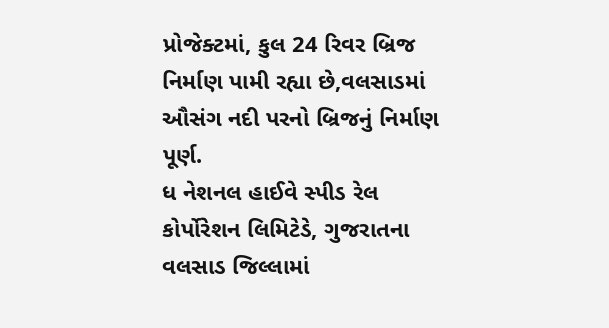પ્રોજેક્ટમાં, કુલ 24 રિવર બ્રિજ નિર્માણ પામી રહ્યા છે,વલસાડમાં ઔસંગ નદી પરનો બ્રિજનું નિર્માણ પૂર્ણ.
ધ નેશનલ હાઈવે સ્પીડ રેલ કોર્પોરેશન લિમિટેડે, ગુજરાતના વલસાડ જિલ્લામાં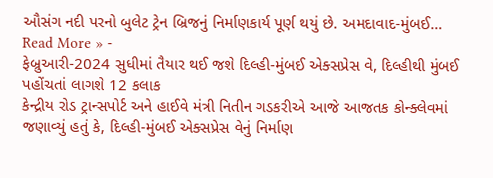ઔસંગ નદી પરનો બુલેટ ટ્રેન બ્રિજનું નિર્માણકાર્ય પૂર્ણ થયું છે. અમદાવાદ-મુંબઈ…
Read More » -
ફેબ્રુઆરી-2024 સુધીમાં તૈયાર થઈ જશે દિલ્હી-મુંબઈ એક્સપ્રેસ વે, દિલ્હીથી મુંબઈ પહોંચતાં લાગશે 12 કલાક
કેન્દ્રીય રોડ ટ્રાન્સપોર્ટ અને હાઈવે મંત્રી નિતીન ગડકરીએ આજે આજતક કોન્ક્લેવમાં જણાવ્યું હતું કે, દિલ્હી-મુંબઈ એક્સપ્રેસ વેનું નિર્માણ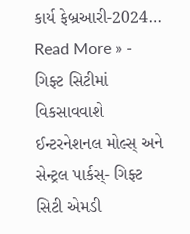કાર્ય ફેબ્રઆરી-2024…
Read More » -
ગિફ્ટ સિટીમાં વિકસાવવાશે ઈન્ટરનેશનલ મોલ્સ્ અને સેન્ટ્રલ પાર્કસ્- ગિફ્ટ સિટી એમડી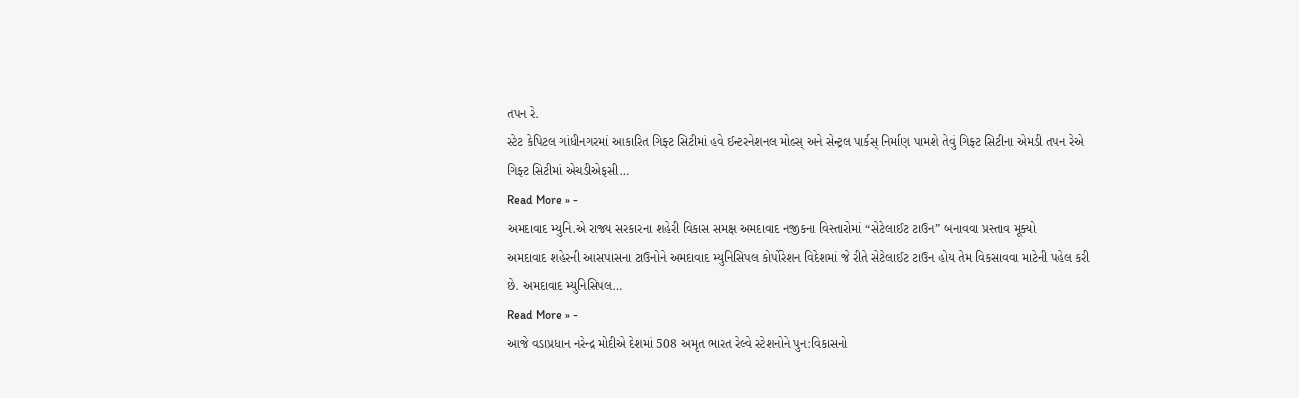તપન રે.
સ્ટેટ કેપિટલ ગાંધીનગરમાં આકારિત ગિફ્ટ સિટીમાં હવે ઈન્ટરનેશનલ મોલ્સ્ અને સેન્ટ્રલ પાર્કસ્ નિર્માણ પામશે તેવું ગિફ્ટ સિટીના એમડી તપન રેએ ગિફ્ટ સિટીમાં એચડીએફસી…
Read More » -
અમદાવાદ મ્યુનિ.એ રાજ્ય સરકારના શહેરી વિકાસ સમક્ષ અમદાવાદ નજીકના વિસ્તારોમાં “સેટેલાઈટ ટાઉન” બનાવવા પ્રસ્તાવ મૂક્યો
અમદાવાદ શહેરની આસપાસના ટાઉનોને અમદાવાદ મ્યુનિસિપલ કોર્પોરેશન વિદેશમાં જે રીતે સેટેલાઈટ ટાઉન હોય તેમ વિકસાવવા માટેની પહેલ કરી છે. અમદાવાદ મ્યુનિસિપલ…
Read More » -
આજે વડાપ્રધાન નરેન્દ્ર મોદીએ દેશમાં 508 અમૃત ભારત રેલ્વે સ્ટેશનોને પુન:વિકાસનો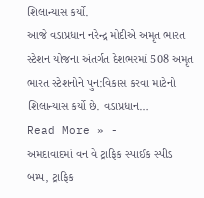શિલાન્યાસ કર્યો.
આજે વડાપ્રધાન નરેન્દ્ર મોદીએ અમૃત ભારત સ્ટેશન યોજના અંતર્ગત દેશભરમાં 508 અમૃત ભારત સ્ટેશનોને પુન:વિકાસ કરવા માટેનો શિલાન્યાસ કર્યો છે. વડાપ્રધાન…
Read More » -
અમદાવાદમાં વન વે ટ્રાફિક સ્પાઈક સ્પીડ બમ્પ, ટ્રાફિક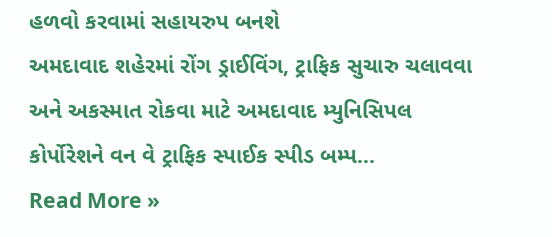હળવો કરવામાં સહાયરુપ બનશે
અમદાવાદ શહેરમાં રોંગ ડ્રાઈવિંગ, ટ્રાફિક સુચારુ ચલાવવા અને અકસ્માત રોકવા માટે અમદાવાદ મ્યુનિસિપલ કોર્પોરેશને વન વે ટ્રાફિક સ્પાઈક સ્પીડ બમ્પ…
Read More »